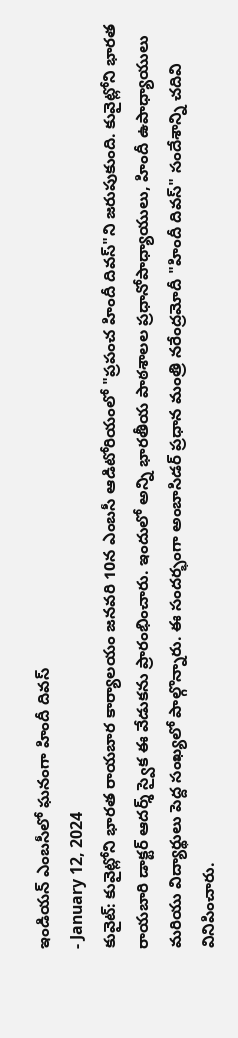ఇండియన్ ఎంబసీలో ఘనంగా హిందీ దివస్
- January 12, 2024
కువైట్: కువైట్లోని భారత రాయబార కార్యాలయం జనవరి 10న ఎంబసీ ఆడిటోరియంలో "ప్రపంచ హిందీ దివస్"ని జరుపుకుంది. కువైట్లోని భారత రాయబారి డాక్టర్ ఆదర్శ్ స్వైక ఈ వేడుకను ప్రారంభించారు. ఇందులో అన్ని భారతీయ పాఠశాలల ప్రధానోపాధ్యాయులు, హిందీ ఉపాధ్యాయులు మరియు విద్యార్థులు పెద్ద సంఖ్యలో పాల్గొన్నారు. ఈ సందర్భంగా అంబాసిడర్ ప్రధాన మంత్రి నరేంద్రమోదీ "హిందీ దివస్" సందేశాన్ని చదివి వినిపించారు.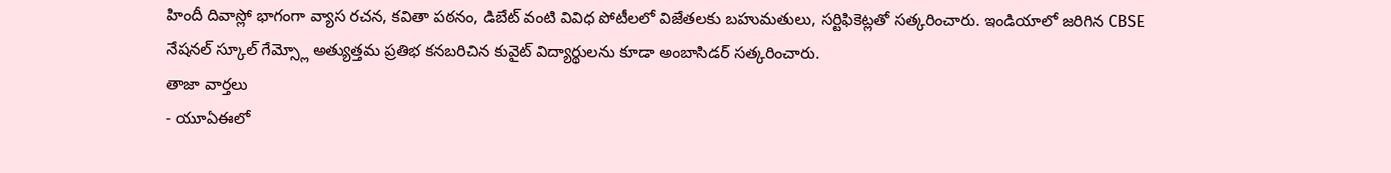హిందీ దివాస్లో భాగంగా వ్యాస రచన, కవితా పఠనం, డిబేట్ వంటి వివిధ పోటీలలో విజేతలకు బహుమతులు, సర్టిఫికెట్లతో సత్కరించారు. ఇండియాలో జరిగిన CBSE నేషనల్ స్కూల్ గేమ్స్లో అత్యుత్తమ ప్రతిభ కనబరిచిన కువైట్ విద్యార్థులను కూడా అంబాసిడర్ సత్కరించారు.
తాజా వార్తలు
- యూఏఈలో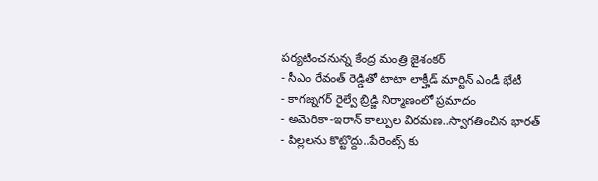పర్యటించనున్న కేంద్ర మంత్రి జైశంకర్
- సీఎం రేవంత్ రెడ్డితో టాటా లాక్హీడ్ మార్టిన్ ఎండీ భేటీ
- కాగజ్నగర్ రైల్వే బ్రిడ్జి నిర్మాణంలో ప్రమాదం
- అమెరికా-ఇరాన్ కాల్పుల విరమణ..స్వాగతించిన భారత్
- పిల్లలను కొట్టొద్దు..పేరెంట్స్ కు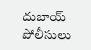దుబాయ్ పోలీసులు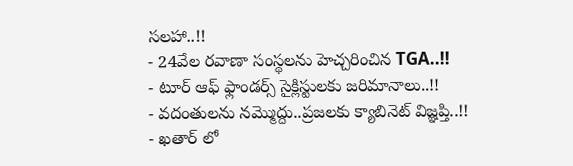సలహా..!!
- 24వేల రవాణా సంస్థలను హెచ్చరించిన TGA..!!
- టూర్ ఆఫ్ ఫ్లాండర్స్ సైక్లిస్టులకు జరిమానాలు..!!
- వదంతులను నమ్మొద్దు..ప్రజలకు క్యాబినెట్ విజ్ఞప్తి..!!
- ఖతార్ లో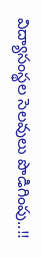విద్యాసంస్థల సెలవులు పొడిగింపు..!!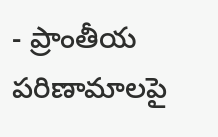- ప్రాంతీయ పరిణామాలపై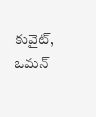కువైట్, ఒమన్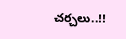చర్చలు..!!